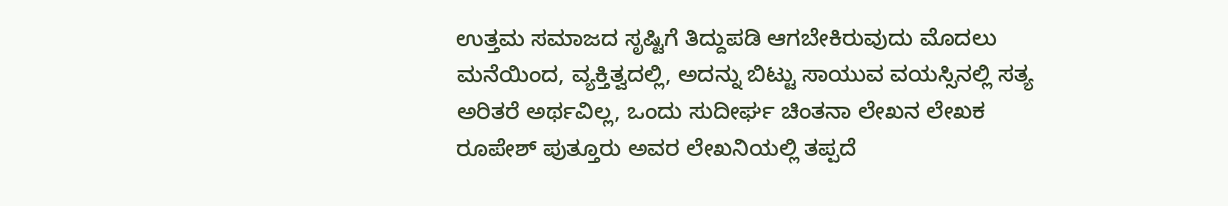ಉತ್ತಮ ಸಮಾಜದ ಸೃಷ್ಟಿಗೆ ತಿದ್ದುಪಡಿ ಆಗಬೇಕಿರುವುದು ಮೊದಲು ಮನೆಯಿಂದ, ವ್ಯಕ್ತಿತ್ವದಲ್ಲಿ, ಅದನ್ನು ಬಿಟ್ಟು ಸಾಯುವ ವಯಸ್ಸಿನಲ್ಲಿ ಸತ್ಯ ಅರಿತರೆ ಅರ್ಥವಿಲ್ಲ, ಒಂದು ಸುದೀರ್ಘ ಚಿಂತನಾ ಲೇಖನ ಲೇಖಕ ರೂಪೇಶ್ ಪುತ್ತೂರು ಅವರ ಲೇಖನಿಯಲ್ಲಿ ತಪ್ಪದೆ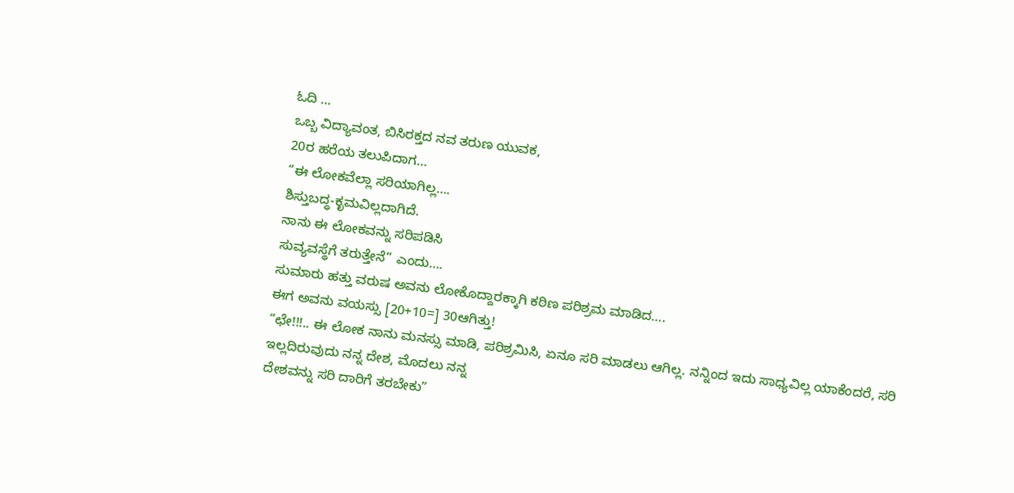ಓದಿ …
ಒಬ್ಬ ವಿದ್ಯಾವಂತ, ಬಿಸಿರಕ್ತದ ನವ ತರುಣ ಯುವಕ,
20ರ ಹರೆಯ ತಲುಪಿದಾಗ…
“ಈ ಲೋಕವೆಲ್ಲಾ ಸರಿಯಾಗಿಲ್ಲ….
ಶಿಸ್ತುಬದ್ಧ-ಕೃಮವಿಲ್ಲದಾಗಿದೆ.
ನಾನು ಈ ಲೋಕವನ್ನು ಸರಿಪಡಿಸಿ
ಸುವ್ಯವಸ್ಥೆಗೆ ತರುತ್ತೇನೆ” ಎಂದು….
ಸುಮಾರು ಹತ್ತು ವರುಷ ಅವನು ಲೋಕೊದ್ದಾರಕ್ಕಾಗಿ ಕಠಿಣ ಪರಿಶ್ರಮ ಮಾಡಿದ….
ಈಗ ಅವನು ವಯಸ್ಸು [20+10=] 30ಆಗಿತ್ತು!
“ಛೇ!!!.. ಈ ಲೋಕ ನಾನು ಮನಸ್ಸು ಮಾಡಿ, ಪರಿಶ್ರಮಿಸಿ, ಏನೂ ಸರಿ ಮಾಡಲು ಆಗಿಲ್ಲ. ನನ್ನಿಂದ ಇದು ಸಾಧ್ಯವಿಲ್ಲ ಯಾಕೆಂದರೆ, ಸರಿ ಇಲ್ಲದಿರುವುದು ನನ್ನ ದೇಶ, ಮೊದಲು ನನ್ನ
ದೇಶವನ್ನು ಸರಿ ದಾರಿಗೆ ತರಬೇಕು”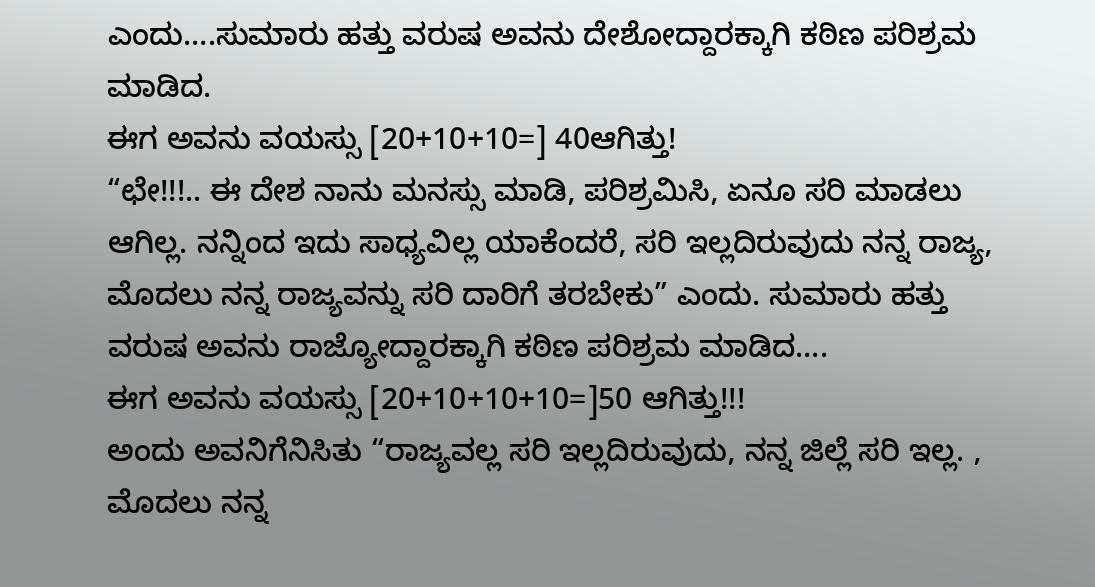ಎಂದು….ಸುಮಾರು ಹತ್ತು ವರುಷ ಅವನು ದೇಶೋದ್ದಾರಕ್ಕಾಗಿ ಕಠಿಣ ಪರಿಶ್ರಮ ಮಾಡಿದ.
ಈಗ ಅವನು ವಯಸ್ಸು [20+10+10=] 40ಆಗಿತ್ತು!
“ಛೇ!!!.. ಈ ದೇಶ ನಾನು ಮನಸ್ಸು ಮಾಡಿ, ಪರಿಶ್ರಮಿಸಿ, ಏನೂ ಸರಿ ಮಾಡಲು ಆಗಿಲ್ಲ. ನನ್ನಿಂದ ಇದು ಸಾಧ್ಯವಿಲ್ಲ ಯಾಕೆಂದರೆ, ಸರಿ ಇಲ್ಲದಿರುವುದು ನನ್ನ ರಾಜ್ಯ, ಮೊದಲು ನನ್ನ ರಾಜ್ಯವನ್ನು ಸರಿ ದಾರಿಗೆ ತರಬೇಕು” ಎಂದು. ಸುಮಾರು ಹತ್ತು ವರುಷ ಅವನು ರಾಜ್ಯೋದ್ದಾರಕ್ಕಾಗಿ ಕಠಿಣ ಪರಿಶ್ರಮ ಮಾಡಿದ….
ಈಗ ಅವನು ವಯಸ್ಸು [20+10+10+10=]50 ಆಗಿತ್ತು!!!
ಅಂದು ಅವನಿಗೆನಿಸಿತು “ರಾಜ್ಯವಲ್ಲ ಸರಿ ಇಲ್ಲದಿರುವುದು, ನನ್ನ ಜಿಲ್ಲೆ ಸರಿ ಇಲ್ಲ. , ಮೊದಲು ನನ್ನ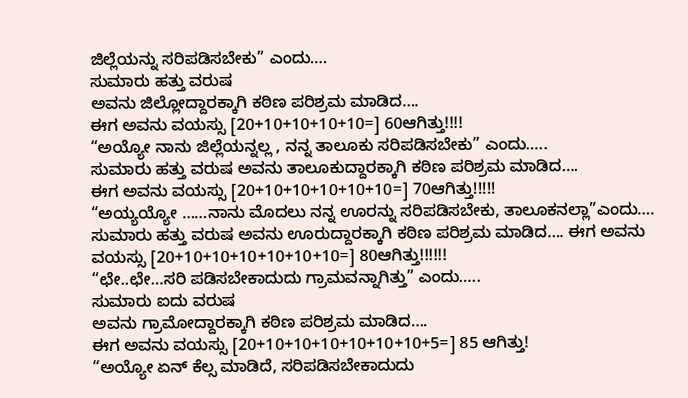ಜಿಲ್ಲೆಯನ್ನು ಸರಿಪಡಿಸಬೇಕು” ಎಂದು….
ಸುಮಾರು ಹತ್ತು ವರುಷ
ಅವನು ಜಿಲ್ಲೋದ್ದಾರಕ್ಕಾಗಿ ಕಠಿಣ ಪರಿಶ್ರಮ ಮಾಡಿದ….
ಈಗ ಅವನು ವಯಸ್ಸು [20+10+10+10+10=] 60ಆಗಿತ್ತು!!!!
“ಅಯ್ಯೋ ನಾನು ಜಿಲ್ಲೆಯನ್ನಲ್ಲ , ನನ್ನ ತಾಲೂಕು ಸರಿಪಡಿಸಬೇಕು” ಎಂದು…..
ಸುಮಾರು ಹತ್ತು ವರುಷ ಅವನು ತಾಲೂಕುದ್ದಾರಕ್ಕಾಗಿ ಕಠಿಣ ಪರಿಶ್ರಮ ಮಾಡಿದ….
ಈಗ ಅವನು ವಯಸ್ಸು [20+10+10+10+10+10=] 70ಆಗಿತ್ತು!!!!!
“ಅಯ್ಯಯ್ಯೋ ……ನಾನು ಮೊದಲು ನನ್ನ ಊರನ್ನು ಸರಿಪಡಿಸಬೇಕು, ತಾಲೂಕನಲ್ಲಾ”ಎಂದು….
ಸುಮಾರು ಹತ್ತು ವರುಷ ಅವನು ಊರುದ್ದಾರಕ್ಕಾಗಿ ಕಠಿಣ ಪರಿಶ್ರಮ ಮಾಡಿದ…. ಈಗ ಅವನು ವಯಸ್ಸು [20+10+10+10+10+10+10=] 80ಆಗಿತ್ತು!!!!!!
“ಛೇ..ಛೇ…ಸರಿ ಪಡಿಸಬೇಕಾದುದು ಗ್ರಾಮವನ್ನಾಗಿತ್ತು” ಎಂದು…..
ಸುಮಾರು ಐದು ವರುಷ
ಅವನು ಗ್ರಾಮೋದ್ದಾರಕ್ಕಾಗಿ ಕಠಿಣ ಪರಿಶ್ರಮ ಮಾಡಿದ….
ಈಗ ಅವನು ವಯಸ್ಸು [20+10+10+10+10+10+10+5=] 85 ಆಗಿತ್ತು!
“ಅಯ್ಯೋ ಏನ್ ಕೆಲ್ಸ ಮಾಡಿದೆ, ಸರಿಪಡಿಸಬೇಕಾದುದು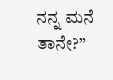ನನ್ನ ಮನೆ ತಾನೇ?”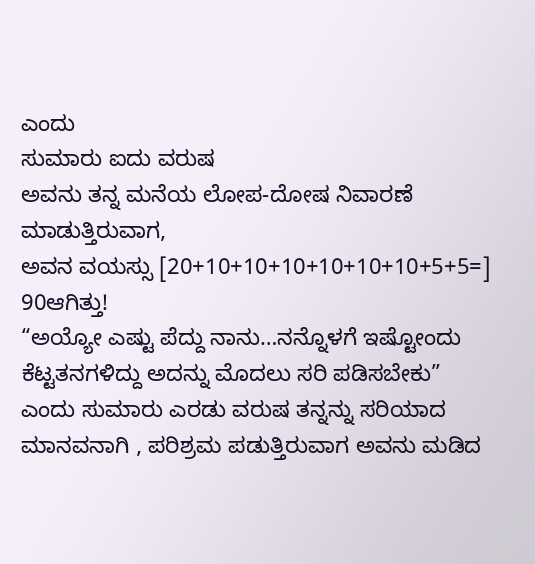ಎಂದು
ಸುಮಾರು ಐದು ವರುಷ
ಅವನು ತನ್ನ ಮನೆಯ ಲೋಪ-ದೋಷ ನಿವಾರಣೆ ಮಾಡುತ್ತಿರುವಾಗ,
ಅವನ ವಯಸ್ಸು [20+10+10+10+10+10+10+5+5=] 90ಆಗಿತ್ತು!
“ಅಯ್ಯೋ ಎಷ್ಟು ಪೆದ್ದು ನಾನು…ನನ್ನೊಳಗೆ ಇಷ್ಟೋಂದು ಕೆಟ್ಟತನಗಳಿದ್ದು ಅದನ್ನು ಮೊದಲು ಸರಿ ಪಡಿಸಬೇಕು”
ಎಂದು ಸುಮಾರು ಎರಡು ವರುಷ ತನ್ನನ್ನು ಸರಿಯಾದ ಮಾನವನಾಗಿ , ಪರಿಶ್ರಮ ಪಡುತ್ತಿರುವಾಗ ಅವನು ಮಡಿದ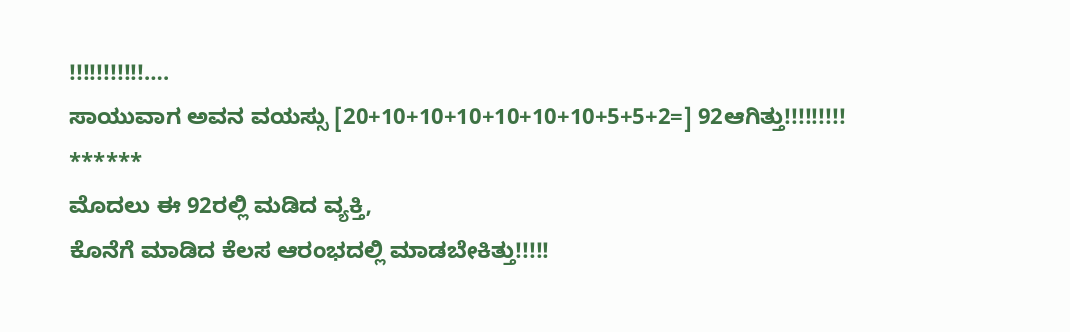!!!!!!!!!!!….
ಸಾಯುವಾಗ ಅವನ ವಯಸ್ಸು [20+10+10+10+10+10+10+5+5+2=] 92ಆಗಿತ್ತು!!!!!!!!!
******
ಮೊದಲು ಈ 92ರಲ್ಲಿ ಮಡಿದ ವ್ಯಕ್ತಿ,
ಕೊನೆಗೆ ಮಾಡಿದ ಕೆಲಸ ಆರಂಭದಲ್ಲಿ ಮಾಡಬೇಕಿತ್ತು!!!!!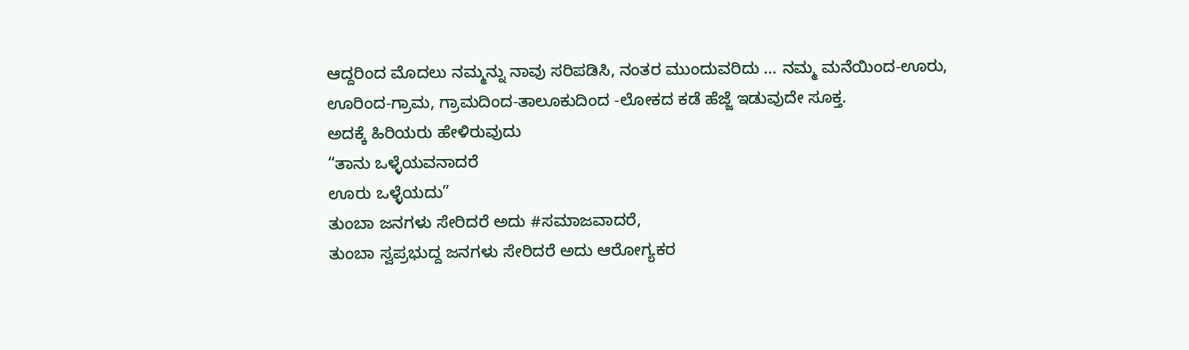ಆದ್ದರಿಂದ ಮೊದಲು ನಮ್ಮನ್ನು ನಾವು ಸರಿಪಡಿಸಿ, ನಂತರ ಮುಂದುವರಿದು … ನಮ್ಮ ಮನೆಯಿಂದ-ಊರು,
ಊರಿಂದ-ಗ್ರಾಮ, ಗ್ರಾಮದಿಂದ-ತಾಲೂಕುದಿಂದ -ಲೋಕದ ಕಡೆ ಹೆಜ್ಜೆ ಇಡುವುದೇ ಸೂಕ್ತ.
ಅದಕ್ಕೆ ಹಿರಿಯರು ಹೇಳಿರುವುದು
“ತಾನು ಒಳ್ಳೆಯವನಾದರೆ
ಊರು ಒಳ್ಳೆಯದು”
ತುಂಬಾ ಜನಗಳು ಸೇರಿದರೆ ಅದು #ಸಮಾಜವಾದರೆ,
ತುಂಬಾ ಸ್ವಪ್ರಭುದ್ದ ಜನಗಳು ಸೇರಿದರೆ ಅದು ಆರೋಗ್ಯಕರ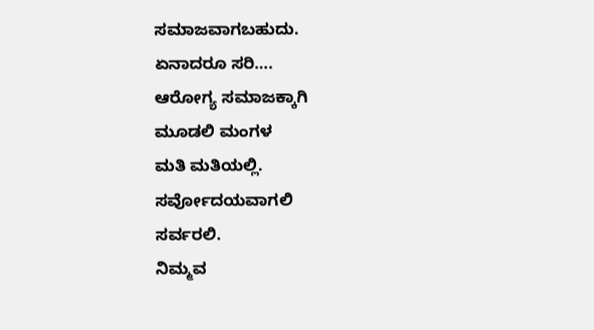ಸಮಾಜವಾಗಬಹುದು.
ಏನಾದರೂ ಸರಿ….
ಆರೋಗ್ಯ ಸಮಾಜಕ್ಕಾಗಿ
ಮೂಡಲಿ ಮಂಗಳ
ಮತಿ ಮತಿಯಲ್ಲಿ.
ಸರ್ವೋದಯವಾಗಲಿ
ಸರ್ವರಲಿ.
ನಿಮ್ಮವ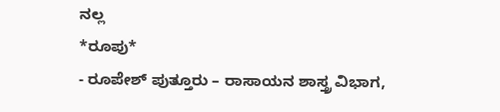ನಲ್ಲ
*ರೂಪು*
- ರೂಪೇಶ್ ಪುತ್ತೂರು – ರಾಸಾಯನ ಶಾಸ್ತ್ರ ವಿಭಾಗ,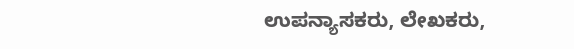ಉಪನ್ಯಾಸಕರು, ಲೇಖಕರು,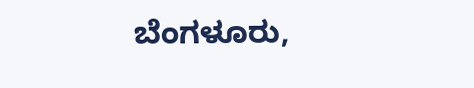ಬೆಂಗಳೂರು,